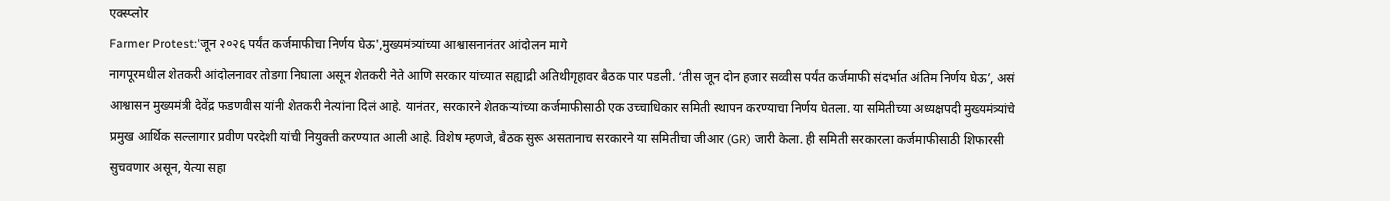एक्स्प्लोर
Farmer Protest:'जून २०२६ पर्यंत कर्जमाफीचा निर्णय घेऊ',मुख्यमंत्र्यांच्या आश्वासनानंतर आंदोलन मागे
नागपूरमधील शेतकरी आंदोलनावर तोडगा निघाला असून शेतकरी नेते आणि सरकार यांच्यात सह्याद्री अतिथीगृहावर बैठक पार पडली. ‘तीस जून दोन हजार सव्वीस पर्यंत कर्जमाफी संदर्भात अंतिम निर्णय घेऊ’, असं आश्वासन मुख्यमंत्री देवेंद्र फडणवीस यांनी शेतकरी नेत्यांना दिलं आहे. यानंतर, सरकारने शेतकऱ्यांच्या कर्जमाफीसाठी एक उच्चाधिकार समिती स्थापन करण्याचा निर्णय घेतला. या समितीच्या अध्यक्षपदी मुख्यमंत्र्यांचे प्रमुख आर्थिक सल्लागार प्रवीण परदेशी यांची नियुक्ती करण्यात आली आहे. विशेष म्हणजे, बैठक सुरू असतानाच सरकारने या समितीचा जीआर (GR) जारी केला. ही समिती सरकारला कर्जमाफीसाठी शिफारसी सुचवणार असून, येत्या सहा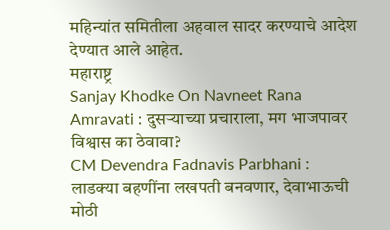महिन्यांत समितीला अहवाल सादर करण्याचे आदेश देण्यात आले आहेत.
महाराष्ट्र
Sanjay Khodke On Navneet Rana Amravati : दुसऱ्याच्या प्रचाराला, मग भाजपावर विश्वास का ठेवावा?
CM Devendra Fadnavis Parbhani : लाडक्या बहणींना लखपती बनवणार, देवाभाऊची मोठी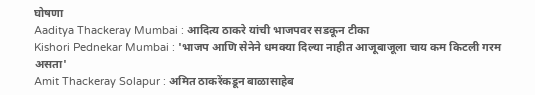घोषणा
Aaditya Thackeray Mumbai : आदित्य ठाकरे यांची भाजपवर सडकून टीका
Kishori Pednekar Mumbai : 'भाजप आणि सेनेने धमक्या दिल्या नाहीत आजूबाजूला चाय कम किटली गरम असता'
Amit Thackeray Solapur : अमित ठाकरेंकडून बाळासाहेब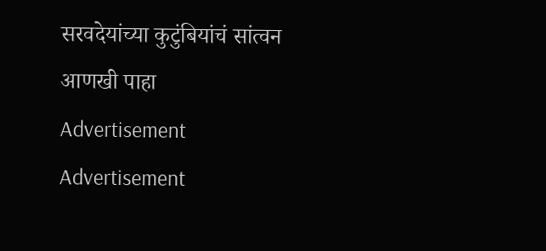सरवदेयांच्या कुटुंबियांचं सांत्वन
आणखी पाहा
Advertisement
Advertisement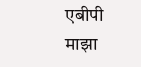एबीपी माझा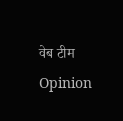वेब टीम
Opinion